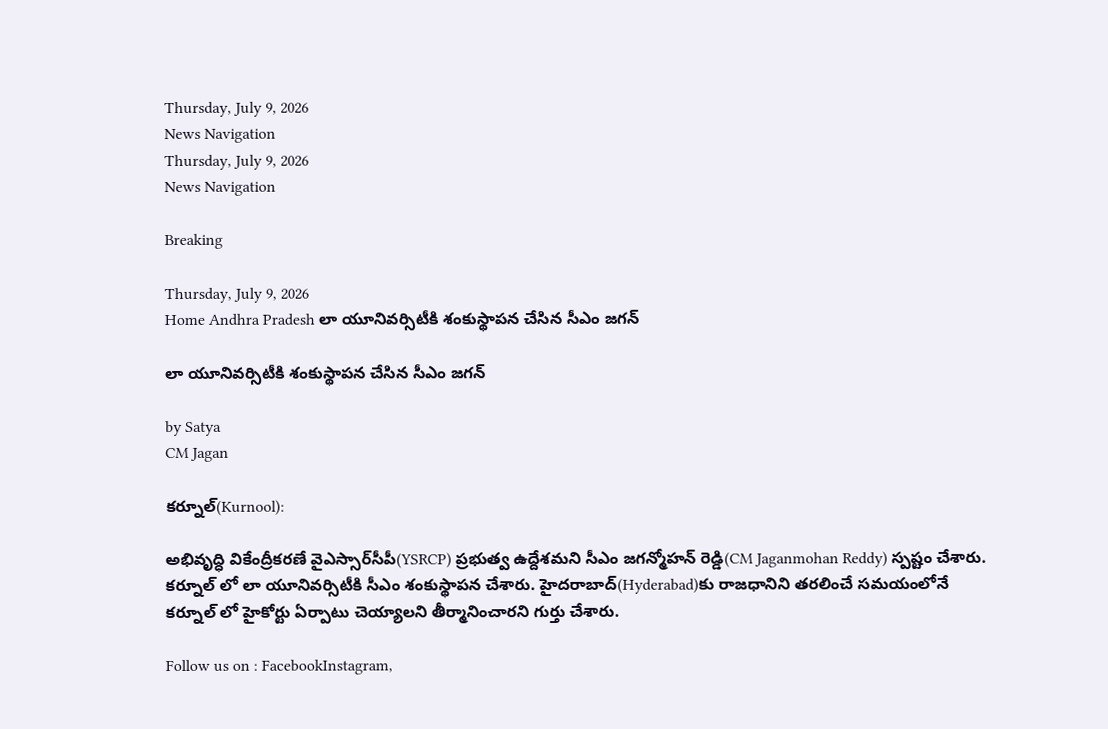Thursday, July 9, 2026
News Navigation
Thursday, July 9, 2026
News Navigation

Breaking

Thursday, July 9, 2026
Home Andhra Pradesh లా యూనివర్సిటీకి శంకుస్థాపన చేసిన సీఎం జగన్

లా యూనివర్సిటీకి శంకుస్థాపన చేసిన సీఎం జగన్

by Satya
CM Jagan

కర్నూల్(Kurnool):

అభివృద్ధి వికేంద్రీకరణే వైఎస్సార్‌సీపీ(YSRCP) ప్రభుత్వ ఉద్దేశమని సీఎం జగన్మోహన్ రెడ్డి(CM Jaganmohan Reddy) స్పష్టం చేశారు. కర్నూల్ లో లా యూనివర్సిటీకి సీఎం శంకుస్థాపన చేశారు. హైదరాబాద్(Hyderabad)కు రాజధానిని తరలించే సమయంలోనే కర్నూల్ లో హైకోర్టు ఏర్పాటు చెయ్యాలని తీర్మానించారని గుర్తు చేశారు.

Follow us on : FacebookInstagram,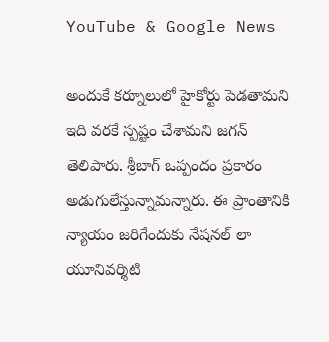YouTube & Google News

అందుకే కర్నూలులో హైకోర్టు పెడతామని ఇది వరకే స్పష్టం చేశామని జగన్ తెలిపారు. శ్రీబాగ్‌ ఒప్పందం ప్రకారం అడుగులేస్తున్నామన్నారు. ఈ ప్రాంతానికి న్యాయం జరిగేందుకు నేషనల్ లా యూనివర్శిటి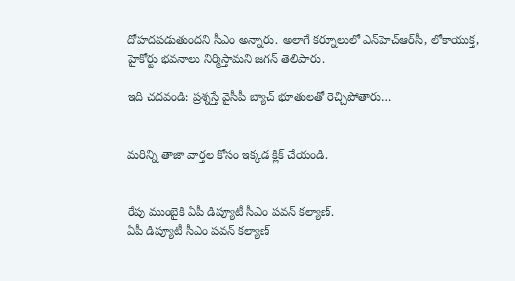దోహదపడుతుందని సీఎం అన్నారు. అలాగే కర్నూలులో ఎన్‌హెచ్‌ఆర్‌సీ, లోకాయుక్త, హైకోర్టు భవనాలు నిర్మిస్తామని జగన్ తెలిపారు.

ఇది చదవండి: ప్రశ్నస్తే వైసీపీ బ్యాచ్ భూతులతో రెచ్చిపోతారు…


మరిన్ని తాజా వార్తల కోసం ఇక్కడ క్లిక్ చేయండి.


రేపు ముంబైకి ఏపీ డిప్యూటీ సీఎం పవన్ కల్యాణ్‌.
ఏపీ డిప్యూటీ సీఎం పవన్‌ కల్యాణ్‌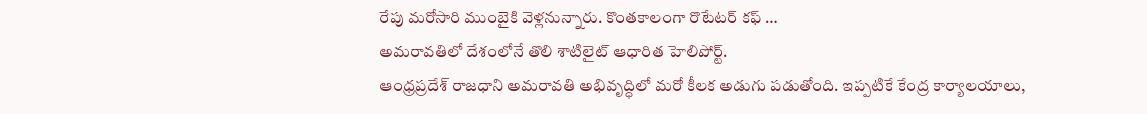రేపు మరోసారి ముంబైకి వెళ్లనున్నారు. కొంతకాలంగా రొటేటర్ కఫ్ …
అమరావతిలో దేశంలోనే తొలి శాటిలైట్ ఆధారిత హెలిపోర్ట్.
ఆంధ్రప్రదేశ్ రాజధాని అమరావతి అభివృద్ధిలో మరో కీలక అడుగు పడుతోంది. ఇప్పటికే కేంద్ర కార్యాలయాలు,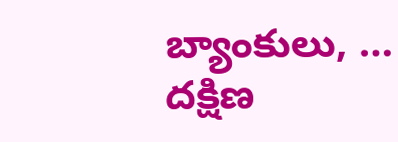బ్యాంకులు, …
దక్షిణ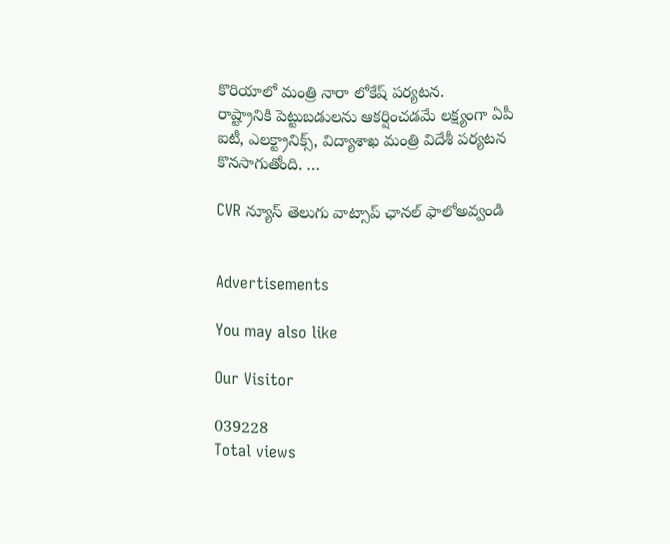కొరియాలో మంత్రి నారా లోకేష్ పర్యటన.
రాష్ట్రానికి పెట్టుబడులను ఆకర్షించడమే లక్ష్యంగా ఏపీ ఐటీ, ఎలక్ట్రానిక్స్, విద్యాశాఖ మంత్రి విదేశీ పర్యటన కొనసాగుతోంది. …

CVR న్యూస్ తెలుగు వాట్సాప్ ఛానల్ ఫాలోఅవ్వండి


Advertisements

You may also like

Our Visitor

039228
Total views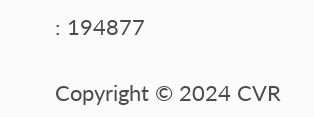: 194877

Copyright © 2024 CVR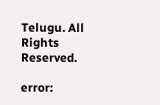Telugu. All Rights Reserved.

error: